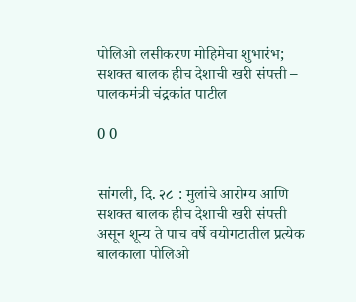पोलिओ लसीकरण मोहिमेचा शुभारंभ; सशक्त बालक हीच देशाची खरी संपत्ती – पालकमंत्री चंद्रकांत पाटील

0 0


सांगली, दि. २८ : मुलांचे आरोग्य आणि सशक्त बालक हीच देशाची खरी संपत्ती असून शून्य ते पाच वर्षे वयोगटातील प्रत्येक बालकाला पोलिओ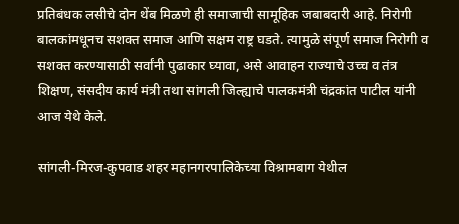प्रतिबंधक लसीचे दोन थेंब मिळणे ही समाजाची सामूहिक जबाबदारी आहे. निरोगी बालकांमधूनच सशक्त समाज आणि सक्षम राष्ट्र घडते. त्यामुळे संपूर्ण समाज निरोगी व सशक्त करण्यासाठी सर्वांनी पुढाकार घ्यावा, असे आवाहन राज्याचे उच्च व तंत्र शिक्षण, संसदीय कार्य मंत्री तथा सांगली जिल्ह्याचे पालकमंत्री चंद्रकांत पाटील यांनी आज येथे केले.

सांगली-मिरज-कुपवाड शहर महानगरपालिकेच्या विश्रामबाग येथील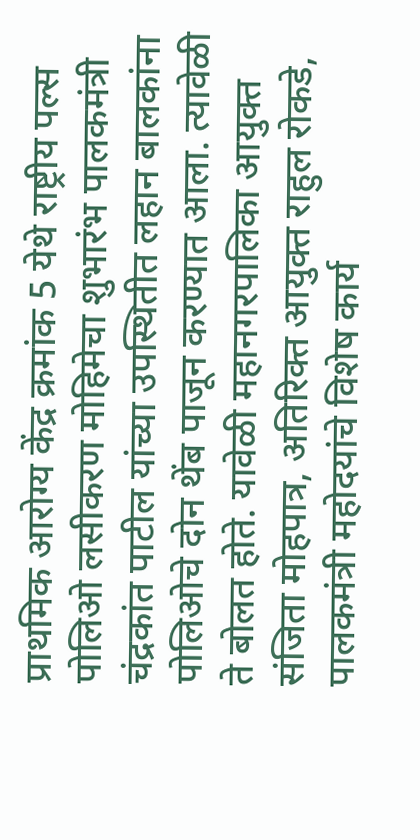प्राथमिक आरोग्य केंद्र क्रमांक 5 येथे राष्ट्रीय पल्स पोलिओ लसीकरण मोहिमेचा शुभारंभ पालकमंत्री चंद्रकांत पाटील यांच्या उपस्थितीत लहान बालकांना पोलिओचे दोन थेंब पाजून करण्यात आला. त्यावेळी ते बोलत होते. यावेळी महानगरपालिका आयुक्त संजिता मोहपात्र, अतिरिक्त आयुक्त राहुल रोकडे, पालकमंत्री महोदयांचे विशेष कार्य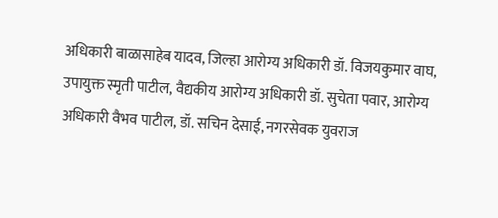अधिकारी बाळासाहेब यादव, जिल्हा आरोग्य अधिकारी डॉ. विजयकुमार वाघ, उपायुक्त स्मृती पाटील, वैद्यकीय आरोग्य अधिकारी डॉ. सुचेता पवार, आरोग्य अधिकारी वैभव पाटील, डॉ. सचिन देसाई, नगरसेवक युवराज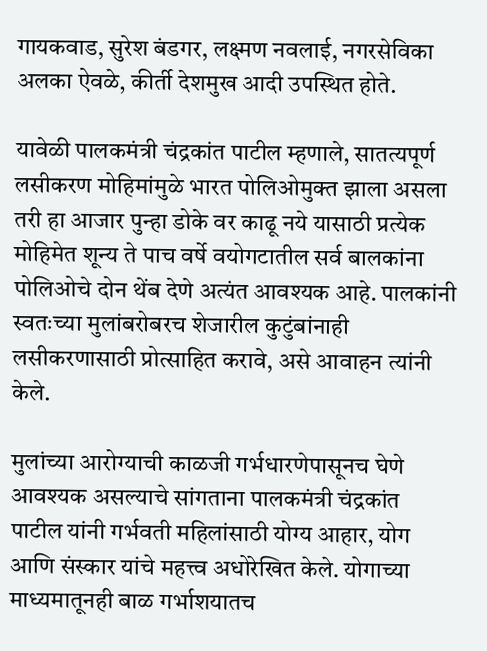गायकवाड, सुरेश बंडगर, लक्ष्मण नवलाई, नगरसेविका अलका ऐवळे, कीर्ती देशमुख आदी उपस्थित होते.

यावेळी पालकमंत्री चंद्रकांत पाटील म्हणाले, सातत्यपूर्ण लसीकरण मोहिमांमुळे भारत पोलिओमुक्त झाला असला तरी हा आजार पुन्हा डोके वर काढू नये यासाठी प्रत्येक मोहिमेत शून्य ते पाच वर्षे वयोगटातील सर्व बालकांना पोलिओचे दोन थेंब देणे अत्यंत आवश्यक आहे. पालकांनी स्वतःच्या मुलांबरोबरच शेजारील कुटुंबांनाही लसीकरणासाठी प्रोत्साहित करावे, असे आवाहन त्यांनी केले.

मुलांच्या आरोग्याची काळजी गर्भधारणेपासूनच घेणे आवश्यक असल्याचे सांगताना पालकमंत्री चंद्रकांत पाटील यांनी गर्भवती महिलांसाठी योग्य आहार, योग आणि संस्कार यांचे महत्त्व अधोरेखित केले. योगाच्या माध्यमातूनही बाळ गर्भाशयातच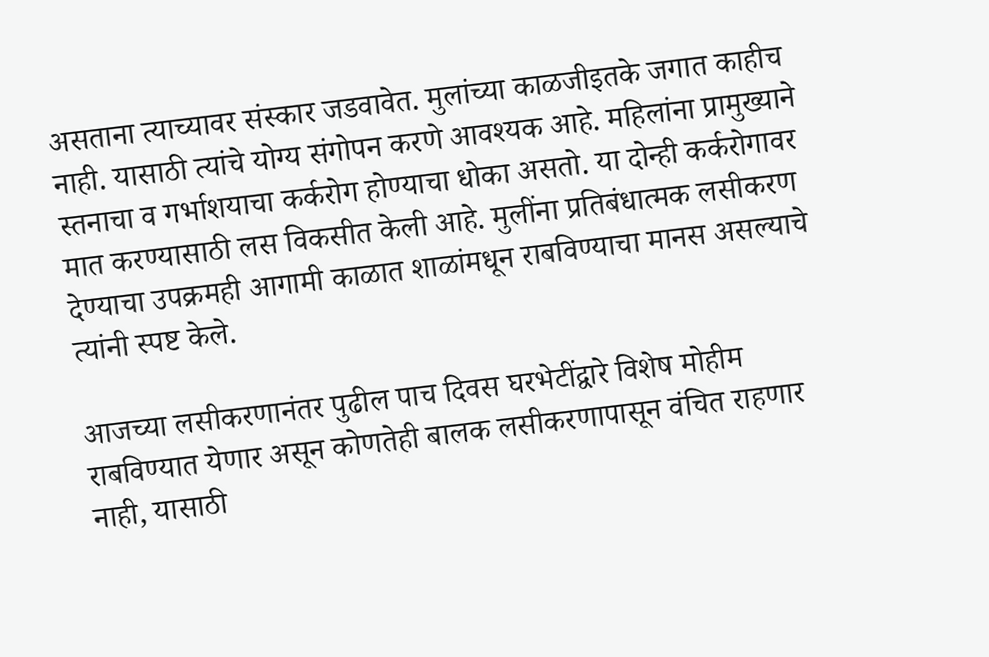असताना त्याच्यावर संस्कार जडवावेत. मुलांच्या काळजीइतके जगात काहीच नाही. यासाठी त्यांचे योग्य संगोपन करणे आवश्यक आहे. महिलांना प्रामुख्याने स्तनाचा व गर्भाशयाचा कर्करोग होण्याचा धोका असतो. या दोन्ही कर्करोगावर मात करण्यासाठी लस विकसीत केली आहे. मुलींना प्रतिबंधात्मक लसीकरण देण्याचा उपक्रमही आगामी काळात शाळांमधून राबविण्याचा मानस असल्याचे त्यांनी स्पष्ट केले.

आजच्या लसीकरणानंतर पुढील पाच दिवस घरभेटींद्वारे विशेष मोहीम राबविण्यात येणार असून कोणतेही बालक लसीकरणापासून वंचित राहणार नाही, यासाठी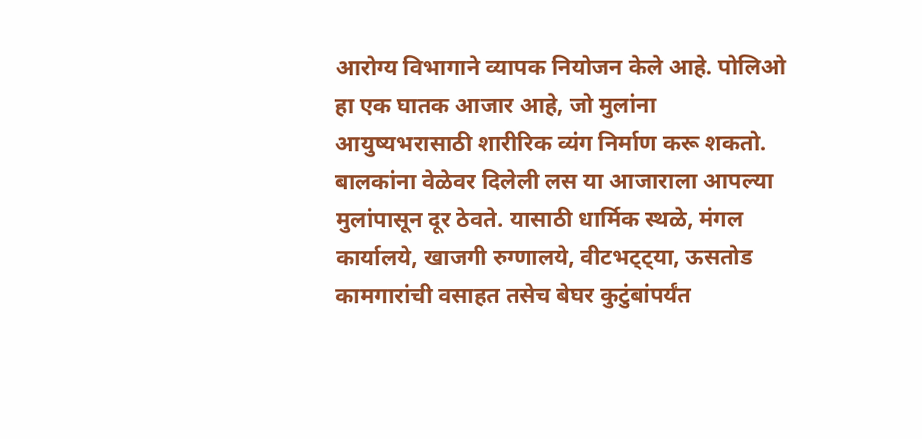आरोग्य विभागाने व्यापक नियोजन केले आहे. पोलिओ हा एक घातक आजार आहे, जो मुलांना आयुष्यभरासाठी शारीरिक व्यंग निर्माण करू शकतो. बालकांना वेळेवर दिलेली लस या आजाराला आपल्या मुलांपासून दूर ठेवते. यासाठी धार्मिक स्थळे, मंगल कार्यालये, खाजगी रुग्णालये, वीटभट्ट्या, ऊसतोड कामगारांची वसाहत तसेच बेघर कुटुंबांपर्यंत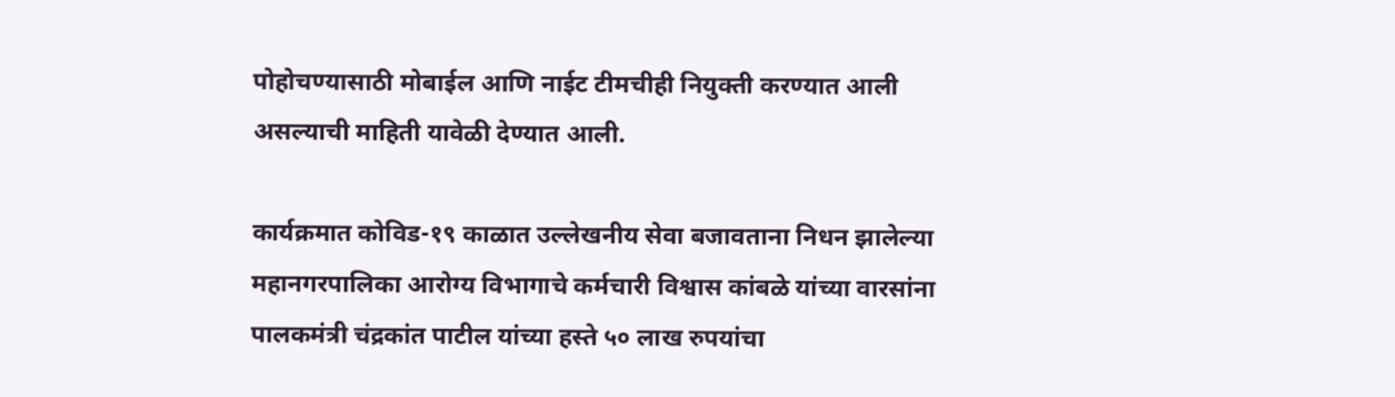पोहोचण्यासाठी मोबाईल आणि नाईट टीमचीही नियुक्ती करण्यात आली असल्याची माहिती यावेळी देण्यात आली.

कार्यक्रमात कोविड-१९ काळात उल्लेखनीय सेवा बजावताना निधन झालेल्या महानगरपालिका आरोग्य विभागाचे कर्मचारी विश्वास कांबळे यांच्या वारसांना पालकमंत्री चंद्रकांत पाटील यांच्या हस्ते ५० लाख रुपयांचा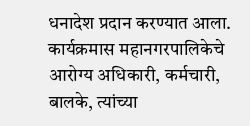धनादेश प्रदान करण्यात आला. कार्यक्रमास महानगरपालिकेचे आरोग्य अधिकारी, कर्मचारी, बालके, त्यांच्या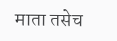माता तसेच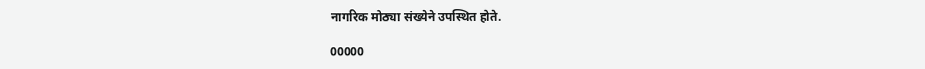नागरिक मोठ्या संख्येने उपस्थित होते.

00000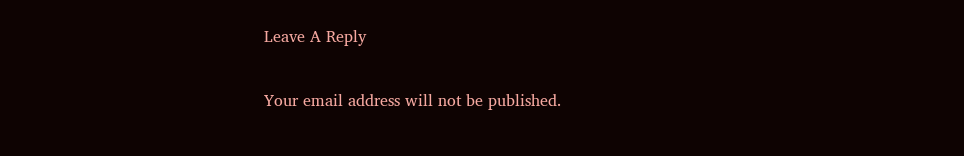Leave A Reply

Your email address will not be published.